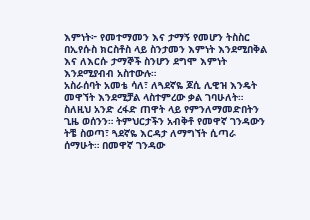እምነት፦ የመተማመን እና ታማኝ የመሆን ትስስር
በኢየሱስ ክርስቶስ ላይ ስንታመን እምነት እንደሚበቅል እና ለእርሱ ታማኞች ስንሆን ደግሞ እምነት እንደሚያብብ አስተውሉ።
አስራሰባት አመቴ ሳለ፣ ለጓደኛዬ ጆሲ ሊዊዝ እንዴት መዋኘት እንደሚቻል ላስተምረው ቃል ገባሁለት። ስለዚህ አንድ ረፋድ ጠዋት ላይ የምንለማመድበትን ጊዜ ወሰንን። ትምህርታችን አብቅቶ የመዋኛ ገንዳውን ትቼ ስወጣ፣ ጓደኛዬ እርዳታ ለማግኘት ሲጣራ ሰማሁት። በመዋኛ ገንዳው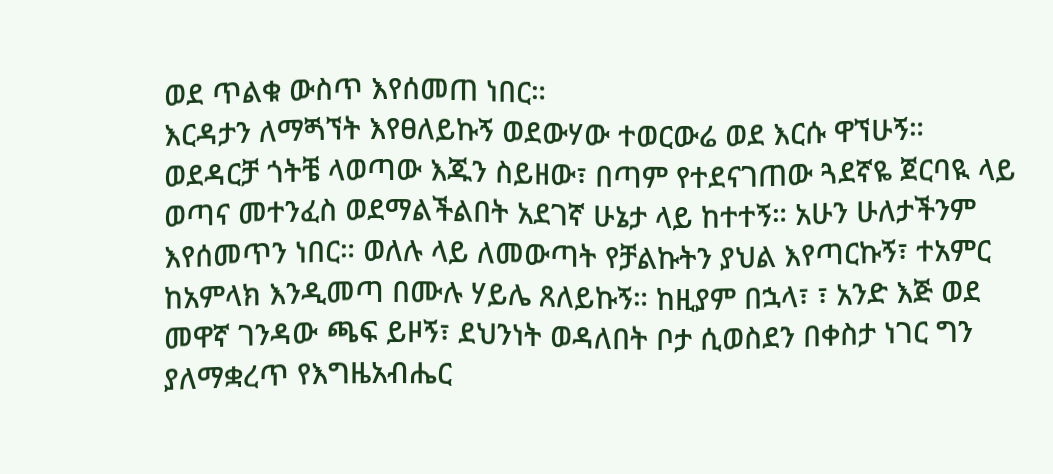ወደ ጥልቁ ውስጥ እየሰመጠ ነበር።
እርዳታን ለማጝኘት እየፀለይኩኝ ወደውሃው ተወርውሬ ወደ እርሱ ዋኘሁኝ። ወደዳርቻ ጎትቼ ላወጣው እጁን ስይዘው፣ በጣም የተደናገጠው ጓደኛዬ ጀርባዪ ላይ ወጣና መተንፈስ ወደማልችልበት አደገኛ ሁኔታ ላይ ከተተኝ። አሁን ሁለታችንም እየሰመጥን ነበር። ወለሉ ላይ ለመውጣት የቻልኩትን ያህል እየጣርኩኝ፣ ተአምር ከአምላክ እንዲመጣ በሙሉ ሃይሌ ጸለይኩኝ። ከዚያም በኋላ፣ ፣ አንድ እጅ ወደ መዋኛ ገንዳው ጫፍ ይዞኝ፣ ደህንነት ወዳለበት ቦታ ሲወስደን በቀስታ ነገር ግን ያለማቋረጥ የእግዜአብሔር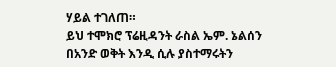ሃይል ተገለጠ።
ይህ ተሞክሮ ፕሬዚዳንት ራስል ኤም. ኔልሰን በአንድ ወቅት እንዲ ሲሉ ያስተማሩትን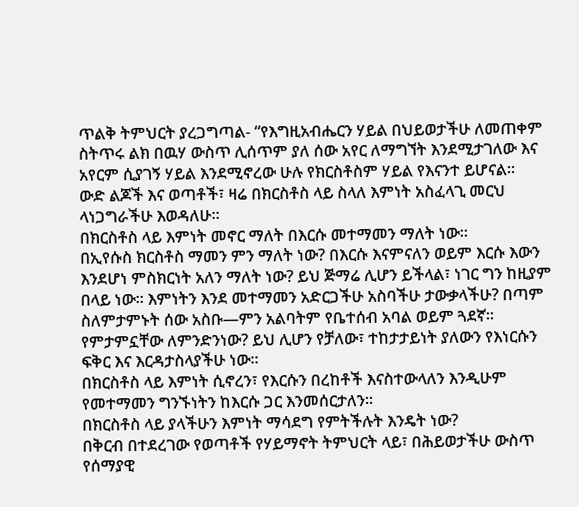ጥልቅ ትምህርት ያረጋግጣል- “የእግዚአብሔርን ሃይል በህይወታችሁ ለመጠቀም ስትጥሩ ልክ በዉሃ ውስጥ ሊሰጥም ያለ ሰው አየር ለማግኘት እንደሚታገለው እና አየርም ሲያገኝ ሃይል እንደሚኖረው ሁሉ የክርስቶስም ሃይል የእናንተ ይሆናል።
ውድ ልጆች እና ወጣቶች፣ ዛሬ በክርስቶስ ላይ ስላለ እምነት አስፈላጊ መርህ ላነጋግራችሁ እወዳለሁ።
በክርስቶስ ላይ እምነት መኖር ማለት በእርሱ መተማመን ማለት ነው።
በኢየሱስ ክርስቶስ ማመን ምን ማለት ነው? በእርሱ እናምናለን ወይም እርሱ እውን እንደሆነ ምስክርነት አለን ማለት ነው? ይህ ጅማሬ ሊሆን ይችላል፣ ነገር ግን ከዚያም በላይ ነው። እምነትን እንደ መተማመን አድርጋችሁ አስባችሁ ታውቃላችሁ? በጣም ስለምታምኑት ሰው አስቡ—ምን አልባትም የቤተሰብ አባል ወይም ጓደኛ። የምታምኗቸው ለምንድንነው? ይህ ሊሆን የቻለው፣ ተከታታይነት ያለውን የእነርሱን ፍቅር እና እርዳታስላያችሁ ነው።
በክርስቶስ ላይ እምነት ሲኖረን፣ የእርሱን በረከቶች እናስተውላለን እንዲሁም የመተማመን ግንኙነትን ከእርሱ ጋር እንመሰርታለን።
በክርስቶስ ላይ ያላችሁን እምነት ማሳደግ የምትችሉት እንዴት ነው?
በቅርብ በተደረገው የወጣቶች የሃይማኖት ትምህርት ላይ፣ በሕይወታችሁ ውስጥ የሰማያዊ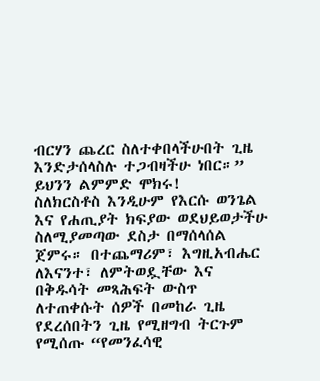ብርሃን ጨረር ስለተቀበላችሁበት ጊዜ እንድታሰላስሉ ተጋብዛችሁ ነበር።” ይህንን ልምምድ ሞክሩ!
ስለክርስቶስ እንዲሁም የእርሱ ወንጌል እና የሐጢያት ክፍያው ወደህይወታችሁ ስለሚያመጣው ደስታ በማሰላሰል ጀምሩ። በተጨማሪም፣ እግዚአብሔር ለእናንተ፣ ለምትወዷቸው እና በቅዱሳት መጻሕፍት ውስጥ ለተጠቀሱት ሰዎች በመከራ ጊዜ የደረሰበትን ጊዜ የሚዘግብ ትርጉም የሚሰጡ “የመንፈሳዊ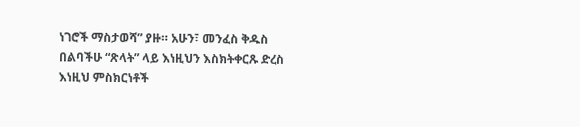ነገሮች ማስታወሻ” ያዙ። አሁን፣ መንፈስ ቅዱስ በልባችሁ “ጽላት” ላይ እነዚህን እስክትቀርጹ ድረስ እነዚህ ምስክርነቶች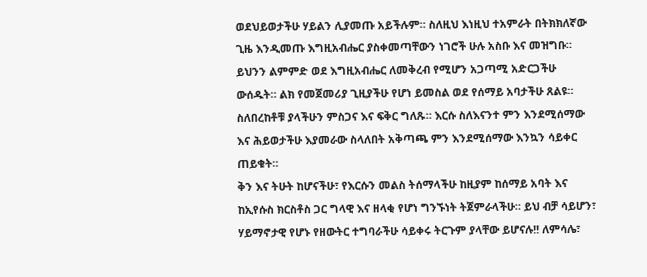ወደህይወታችሁ ሃይልን ሊያመጡ አይችሉም። ስለዚህ እነዚህ ተአምራት በትክክለኛው ጊዜ እንዲመጡ እግዚአብሔር ያስቀመጣቸውን ነገሮች ሁሉ አስቡ እና መዝግቡ።
ይህንን ልምምድ ወደ እግዚአብሔር ለመቅረብ የሚሆን አጋጣሚ አድርጋችሁ ውሰዱት። ልክ የመጀመሪያ ጊዚያችሁ የሆነ ይመስል ወደ የሰማይ አባታችሁ ጸልዩ። ስለበረከቶቹ ያላችሁን ምስጋና እና ፍቅር ግለጹ። እርሱ ስለእናንተ ምን እንደሚሰማው እና ሕይወታችሁ እያመራው ስላለበት አቅጣጫ ምን እንደሚሰማው እንኳን ሳይቀር ጠይቁት።
ቅን እና ትሁት ከሆናችሁ፣ የእርሱን መልስ ትሰማላችሁ ከዚያም ከሰማይ አባት እና ከኢየሱስ ክርስቶስ ጋር ግላዊ እና ዘላቂ የሆነ ግንኙነት ትጀምራላችሁ። ይህ ብቻ ሳይሆን፣ ሃይማኖታዊ የሆኑ የዘውትር ተግባራችሁ ሳይቀሩ ትርጉም ያላቸው ይሆናሉ!! ለምሳሌ፣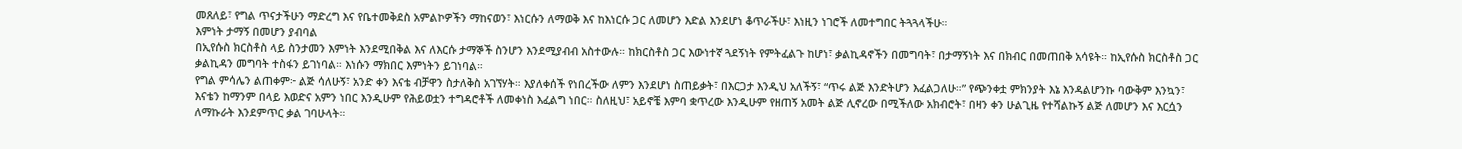መጸለይ፣ የግል ጥናታችሁን ማድረግ እና የቤተመቅደስ አምልኮዎችን ማከናወን፣ እነርሱን ለማወቅ እና ከእነርሱ ጋር ለመሆን እድል እንደሆነ ቆጥራችሁ፣ እነዚን ነገሮች ለመተግበር ትጓጓላችሁ።
እምነት ታማኝ በመሆን ያብባል
በኢየሱስ ክርስቶስ ላይ ስንታመን እምነት እንደሚበቅል እና ለእርሱ ታማኞች ስንሆን እንደሚያብብ አስተውሉ። ከክርስቶስ ጋር እውነተኛ ጓደኝነት የምትፈልጉ ከሆነ፣ ቃልኪዳኖችን በመግባት፣ በታማኝነት እና በክብር በመጠበቅ አሳዩት። ከኢየሱስ ክርስቶስ ጋር ቃልኪዳን መግባት ተስፋን ይገነባል። እነሱን ማክበር እምነትን ይገነባል።
የግል ምሳሌን ልጠቀም፦ ልጅ ሳለሁኝ፣ አንድ ቀን እናቴ ብቻዋን ስታለቅስ አገኘሃት። እያለቀሰች የነበረችው ለምን እንደሆነ ስጠይቃት፣ በእርጋታ እንዲህ አለችኝ፣ “ጥሩ ልጅ እንድትሆን እፈልጋለሁ።” የጭንቀቷ ምክንያት እኔ እንዳልሆንኩ ባውቅም እንኳን፣ እናቴን ከማንም በላይ እወድና አምን ነበር እንዲሁም የሕይወቷን ተግዳሮቶች ለመቀነስ እፈልግ ነበር። ስለዚህ፣ አይኖቼ እምባ ቋጥረው እንዲሁም የዘጠኝ አመት ልጅ ሊኖረው በሚችለው አክብሮት፣ በዛን ቀን ሁልጊዜ የተሻልኩኝ ልጅ ለመሆን እና እርሷን ለማኩራት እንደምጥር ቃል ገባሁላት።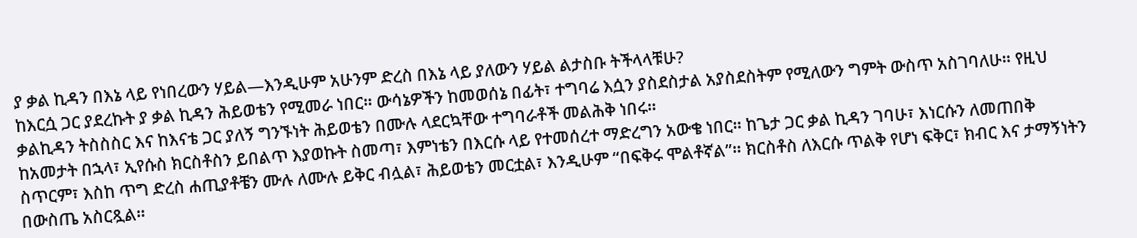ያ ቃል ኪዳን በእኔ ላይ የነበረውን ሃይል—እንዲሁም አሁንም ድረስ በእኔ ላይ ያለውን ሃይል ልታስቡ ትችላላቹሁ?
ከእርሷ ጋር ያደረኩት ያ ቃል ኪዳን ሕይወቴን የሚመራ ነበር። ውሳኔዎችን ከመወሰኔ በፊት፣ ተግባሬ እሷን ያስደስታል አያስደስትም የሚለውን ግምት ውስጥ አስገባለሁ። የዚህ ቃልኪዳን ትስስስር እና ከእናቴ ጋር ያለኝ ግንኙነት ሕይወቴን በሙሉ ላደርኳቸው ተግባራቶች መልሕቅ ነበሩ።
ከአመታት በኋላ፣ ኢየሱስ ክርስቶስን ይበልጥ እያወኩት ስመጣ፣ እምነቴን በእርሱ ላይ የተመሰረተ ማድረግን አውቄ ነበር። ከጌታ ጋር ቃል ኪዳን ገባሁ፣ እነርሱን ለመጠበቅ ስጥርም፣ እስከ ጥግ ድረስ ሐጢያቶቼን ሙሉ ለሙሉ ይቅር ብሏል፣ ሕይወቴን መርቷል፣ እንዲሁም “በፍቅሩ ሞልቶኛል”። ክርስቶስ ለእርሱ ጥልቅ የሆነ ፍቅር፣ ክብር እና ታማኝነትን በውስጤ አስርጿል።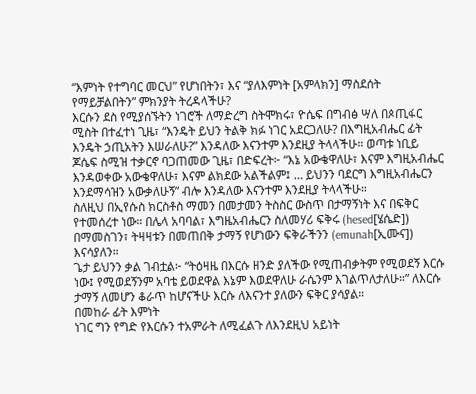“እምነት የተግባር መርህ” የሆነበትን፣ እና “ያለእምነት [አምላክን] ማስደሰት የማይቻልበትን” ምክንያት ትረዳላችሁ?
እርሱን ደስ የሚያሰኙትን ነገሮች ለማድረግ ስትሞክሩ፣ ዮሴፍ በግብፅ ሣለ በጶጢፋር ሚስት በተፈተነ ጊዜ፣ “እንዴት ይህን ትልቅ ክፉ ነገር አደርጋለሁ? በእግዚአብሔር ፊት እንዴት ኃጢአትን እሠራለሁ?” እንዳለው እናንተም እንደዚያ ትላላችሁ። ወጣቱ ነቢይ ጆሴፍ ስሚዝ ተቃርኖ ባጋጠመው ጊዜ፣ በድፍረት፦ “እኔ አውቄዋለሁ፣ እናም እግዚአብሔር እንዳወቀው አውቄዋለሁ፣ እናም ልክደው አልችልም፤ … ይህንን ባደርግ እግዚአብሔርን እንደማሳዝን አውቃለሁኝ” ብሎ እንዳለው እናንተም እንደዚያ ትላላችሁ።
ስለዚህ በኢየሱስ ክርስቶስ ማመን በመታመን ትስስር ውስጥ በታማኝነት እና በፍቅር የተመሰረተ ነው። በሌላ አባባል፣ እግዜአብሔርን ስለመሃሪ ፍቅሩ (hesed[ሄሴድ]) በማመስገን፣ ትዛዛቱን በመጠበቅ ታማኝ የሆነውን ፍቅራችንን (emunah[ኢሙና]) እናሳያለን።
ጌታ ይህንን ቃል ገብቷል፦ “ትዕዛዜ በእርሱ ዘንድ ያለችው የሚጠብቃትም የሚወደኝ እርሱ ነው፤ የሚወደኝንም አባቴ ይወደዋል እኔም እወደዋለሁ ራሴንም እገልጥለታለሁ።” ለእርሱ ታማኝ ለመሆን ቆራጥ ከሆናችሁ እርሱ ለእናንተ ያለውን ፍቅር ያሳያል።
በመከራ ፊት እምነት
ነገር ግን የግድ የእርሱን ተአምራት ለሚፈልጉ ለእንደዚህ አይነት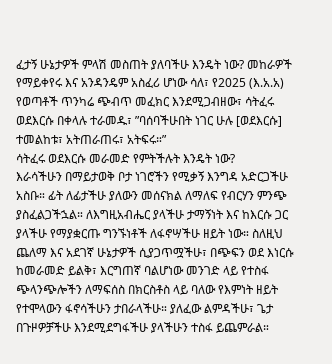ፈታኝ ሁኔታዎች ምላሽ መስጠት ያለባችሁ እንዴት ነው? መከራዎች የማይቀየሩ እና አንዳንዴም አስፈሪ ሆነው ሳለ፣ የ2025 (እ.አ.አ) የወጣቶች ጥንካሬ ጭብጥ መፈክር እንደሚጋብዘው፣ ሳትፈሩ ወደእርሱ በቀላሉ ተራመዱ፣ ”ባሰባችሁበት ነገር ሁሉ [ወደእርሱ] ተመልከቱ፣ አትጠራጠሩ፣ አትፍሩ።”
ሳትፈሩ ወደእርሱ መራመድ የምትችሉት እንዴት ነው?
እራሳችሁን በማይታወቅ ቦታ ነገሮችን የሚቃኝ እንግዳ አድርጋችሁ አስቡ። ፊት ለፊታችሁ ያለውን መሰናክል ለማለፍ የብርሃን ምንጭ ያስፈልጋችኋል። ለእግዚአብሔር ያላችሁ ታማኝነት እና ከእርሱ ጋር ያላችሁ የማያቋርጡ ግንኙነቶች ለፋኖሣችሁ ዘይት ነው። ስለዚህ ጨለማ እና አደገኛ ሁኔታዎች ሲያጋጥሟችሁ፣ በጭፍን ወደ እነርሱ ከመራመድ ይልቅ፣ እርግጠኛ ባልሆነው መንገድ ላይ የተስፋ ጭላንጭሎችን ለማፍሰስ በክርስቶስ ላይ ባለው የእምነት ዘይት የተሞላውን ፋኖሳችሁን ታበራላችሁ። ያለፈው ልምዳችሁ፣ ጌታ በጉዞዎቻችሁ እንደሚደግፋችሁ ያላችሁን ተስፋ ይጨምራል።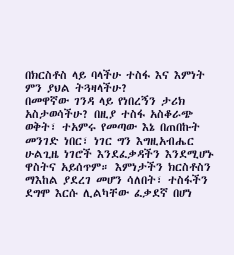በክርስቶስ ላይ ባላችሁ ተስፋ እና እምነት ምን ያህል ትጓዛላችሁ?
በመዋኛው ገንዳ ላይ የነበረኝን ታሪክ አስታወሳችሁ? በዚያ ተስፋ አስቆራጭ ወቅት፣ ተአምሩ የመጣው እኔ በጠበኩት መንገድ ነበር፣ ነገር ግን እግዚአብሔር ሁልጊዜ ነገሮች እንደፈቃዳችን እንደሚሆኑ ዋስትና አይሰጥም። እምነታችን ክርስቶስን ማእከል ያደረገ መሆን ሳለበት፣ ተስፋችን ደግሞ እርሱ ሊልካቸው ፈቃደኛ በሆነ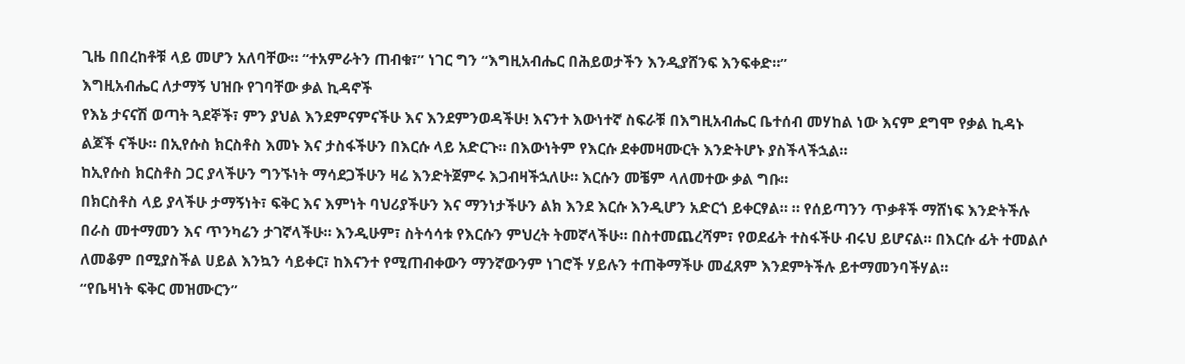ጊዜ በበረከቶቹ ላይ መሆን አለባቸው። “ተአምራትን ጠብቁ፣” ነገር ግን “እግዚአብሔር በሕይወታችን እንዲያሸንፍ እንፍቀድ።”
እግዚአብሔር ለታማኝ ህዝቡ የገባቸው ቃል ኪዳኖች
የእኔ ታናናሽ ወጣት ጓደኞች፣ ምን ያህል እንደምናምናችሁ እና እንደምንወዳችሁ! እናንተ እውነተኛ ስፍራቹ በእግዚአብሔር ቤተሰብ መሃከል ነው እናም ደግሞ የቃል ኪዳኑ ልጆች ናችሁ። በኢየሱስ ክርስቶስ እመኑ እና ታስፋችሁን በእርሱ ላይ አድርጉ። በእውነትም የእርሱ ደቀመዛሙርት እንድትሆኑ ያስችላችኋል።
ከኢየሱስ ክርስቶስ ጋር ያላችሁን ግንኙነት ማሳደጋችሁን ዛሬ እንድትጀምሩ እጋብዛችኋለሁ። እርሱን መቼም ላለመተው ቃል ግቡ።
በክርስቶስ ላይ ያላችሁ ታማኝነት፣ ፍቅር እና እምነት ባህሪያችሁን እና ማንነታችሁን ልክ እንደ እርሱ እንዲሆን አድርጎ ይቀርፃል። ። የሰይጣንን ጥቃቶች ማሸነፍ እንድትችሉ በራስ መተማመን እና ጥንካሬን ታገኛላችሁ። እንዲሁም፣ ስትሳሳቱ የእርሱን ምህረት ትመኛላችሁ። በስተመጨረሻም፣ የወደፊት ተስፋችሁ ብሩህ ይሆናል። በእርሱ ፊት ተመልሶ ለመቆም በሚያስችል ሀይል እንኳን ሳይቀር፣ ከእናንተ የሚጠብቀውን ማንኛውንም ነገሮች ሃይሉን ተጠቅማችሁ መፈጸም እንደምትችሉ ይተማመንባችሃል።
“የቤዛነት ፍቅር መዝሙርን”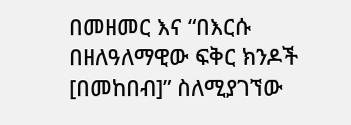በመዘመር እና “በእርሱ በዘለዓለማዊው ፍቅር ክንዶች [በመከበብ]” ስለሚያገኘው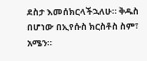ደስታ እመሰክርላችኋለሁ። ቅዱስ በሆነው በኢየሱስ ክርስቶስ ስም፣ አሜን።